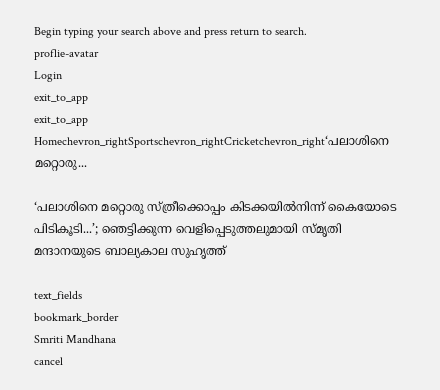Begin typing your search above and press return to search.
proflie-avatar
Login
exit_to_app
exit_to_app
Homechevron_rightSportschevron_rightCricketchevron_right‘പലാശിനെ മറ്റൊരു...

‘പലാശിനെ മറ്റൊരു സ്ത്രീക്കൊപ്പം കിടക്കയിൽനിന്ന് കൈയോടെ പിടികൂടി...’; ഞെട്ടിക്കുന്ന വെളിപ്പെടുത്തലുമായി സ്മൃതി മന്ദാനയുടെ ബാല്യകാല സുഹൃത്ത്

text_fields
bookmark_border
Smriti Mandhana
cancel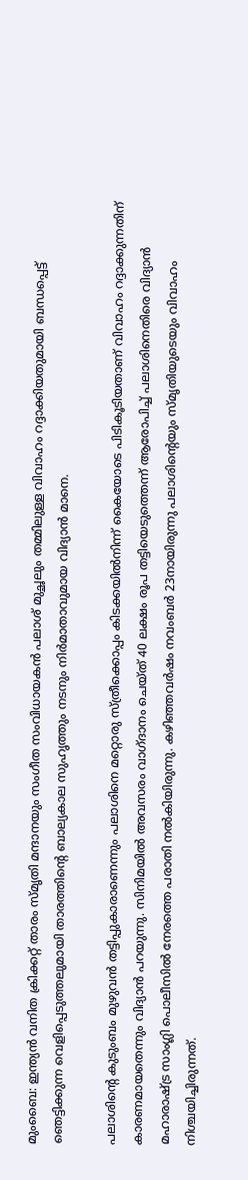മുംബൈ: ഇന്ത്യൻ വനിത ക്രിക്കറ്റ് താരം സ്മൃതി മന്ദാനയും സംഗീത സംവിധായകൻ പലാശ് മുച്ഛലും തമ്മിലുള്ള വിവാഹം റദ്ദാക്കിയതുമായി ബന്ധപ്പെട്ട് ഞെട്ടിക്കുന്ന വെളിപ്പെടുത്തലുമായി താരത്തിന്‍റെ ബാല്യകാല സുഹൃത്തും നടനും നിർമാതാവുമായ വിദ്യാൻ മാനെ.

പലാശിന്‍റെ കുടുംബം മുഴുവൻ തട്ടിപ്പുകാരാണെന്നും പലാശിനെ മറ്റൊരു സ്ത്രീക്കൊപ്പം കിടക്കയിൽനിന്ന് കൈയോടെ പിടികൂടിയതാണ് വിവാഹം റദ്ദാക്കുന്നതിന് കാരണമായതെന്നും വിദ്യാൻ പറയുന്നു. സിനിമയിൽ അവസരം വാഗ്ദാനം ചെയ്ത് 40 ലക്ഷം രൂപ തട്ടിയെടുത്തെന്ന് ആരോപിച്ച് പലാശിനെതിരെ വിദ്യാൻ മഹാരാഷ്ട്ര സാംഗ്ലി പൊലീസിൽ നേരത്തെ പരാതി നൽകിയിരുന്നു. കഴിഞ്ഞവർഷം നവംബർ 23നായിരുന്നു പലാശിന്‍റെയും സ്മൃതിയുടെയും വിവാഹം നിശ്ചയിച്ചിരുന്നത്.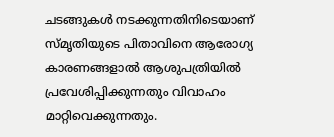ചടങ്ങുകൾ നടക്കുന്നതിനിടെയാണ് സ്മൃതിയുടെ പിതാവിനെ ആരോഗ്യ കാരണങ്ങളാൽ ആശുപത്രിയിൽ പ്രവേശിപ്പിക്കുന്നതും വിവാഹം മാറ്റിവെക്കുന്നതും.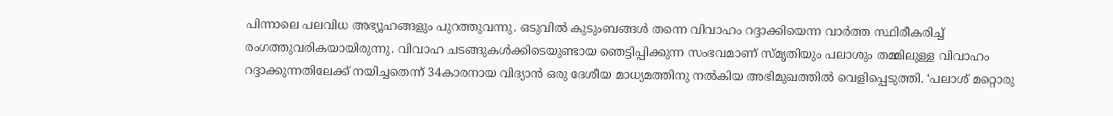പിന്നാലെ പലവിധ അഭ്യൂഹങ്ങളും പുറത്തുവന്നു. ഒടുവിൽ കുടുംബങ്ങൾ തന്നെ വിവാഹം റദ്ദാക്കിയെന്ന വാർത്ത സ്ഥിരീകരിച്ച് രംഗത്തുവരികയായിരുന്നു. വിവാഹ ചടങ്ങുകൾക്കിടെയുണ്ടായ ഞെട്ടിപ്പിക്കുന്ന സംഭവമാണ് സ്മൃതിയും പലാശും തമ്മിലുള്ള വിവാഹം റദ്ദാക്കുന്നതിലേക്ക് നയിച്ചതെന്ന് 34കാരനായ വിദ്യാൻ ഒരു ദേശീയ മാധ്യമത്തിനു നൽകിയ അഭിമുഖത്തിൽ വെളിപ്പെടുത്തി. ‘പലാശ് മറ്റൊരു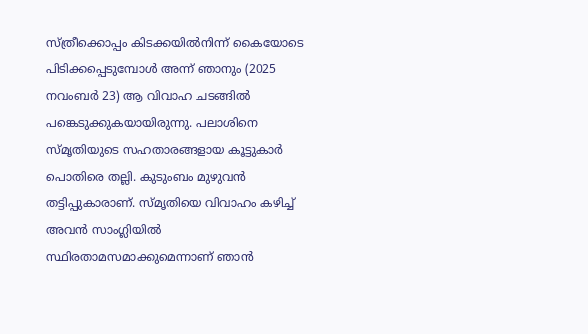സ്ത്രീക്കൊപ്പം കിടക്കയിൽനിന്ന് കൈയോടെ പിടിക്കപ്പെടുമ്പോൾ അന്ന് ഞാനും (2025 നവംബർ 23) ആ വിവാഹ ചടങ്ങിൽ പങ്കെടുക്കുകയായിരുന്നു. പലാശിനെ സ്മൃതിയുടെ സഹതാരങ്ങളായ കൂട്ടുകാർ പൊതിരെ തല്ലി. കുടുംബം മുഴുവൻ തട്ടിപ്പുകാരാണ്. സ്മൃതിയെ വിവാഹം കഴിച്ച് അവൻ സാംഗ്ലിയിൽ സ്ഥിരതാമസമാക്കുമെന്നാണ് ഞാൻ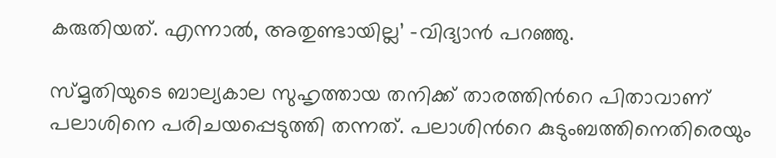കരുതിയത്. എന്നാൽ, അതുണ്ടായില്ല’ -വിദ്യാൻ പറഞ്ഞു.

സ്മൃതിയുടെ ബാല്യകാല സുഹൃത്തായ തനിക്ക് താരത്തിന്‍റെ പിതാവാണ് പലാശിനെ പരിചയപ്പെടുത്തി തന്നത്. പലാശിന്‍റെ കുടുംബത്തിനെതിരെയും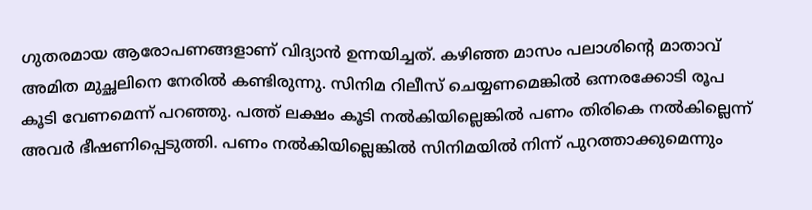ഗുതരമായ ആരോപണങ്ങളാണ് വിദ്യാൻ ഉന്നയിച്ചത്. കഴിഞ്ഞ മാസം പലാശിന്‍റെ മാതാവ് അമിത മുച്ഛലിനെ നേരില്‍ കണ്ടിരുന്നു. സിനിമ റിലീസ് ചെയ്യണമെങ്കില്‍ ഒന്നരക്കോടി രൂപ കൂടി വേണമെന്ന് പറഞ്ഞു. പത്ത് ലക്ഷം കൂടി നല്‍കിയില്ലെങ്കില്‍ പണം തിരികെ നല്‍കില്ലെന്ന് അവര്‍ ഭീഷണിപ്പെടുത്തി. പണം നല്‍കിയില്ലെങ്കില്‍ സിനിമയില്‍ നിന്ന് പുറത്താക്കുമെന്നും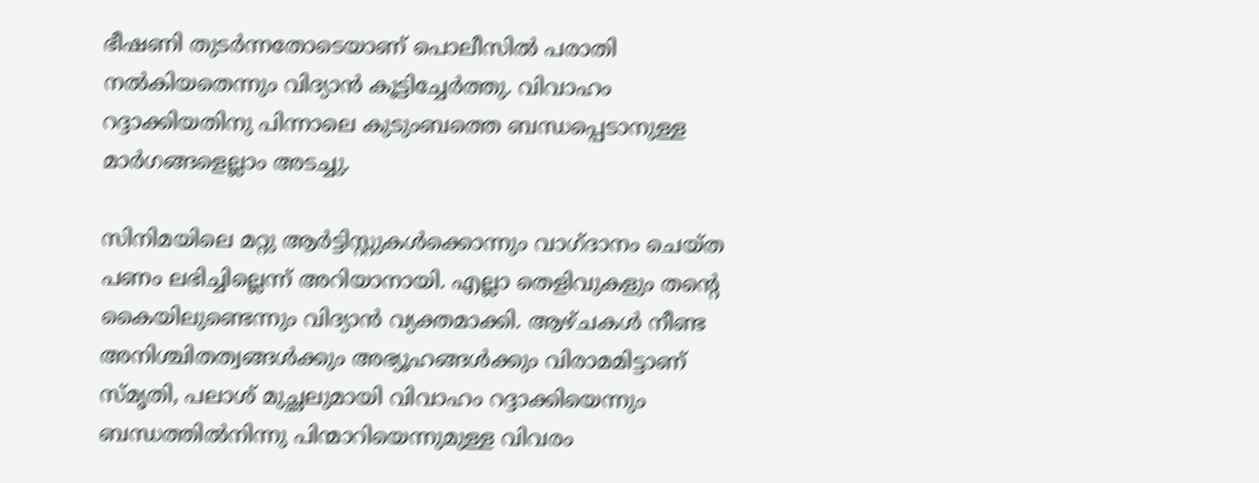ഭീഷണി തുടർന്നതോടെയാണ് പൊലീസിൽ പരാതി നൽകിയതെന്നും വിദ്യാൻ കൂട്ടിച്ചേർത്തു. വിവാഹം റദ്ദാക്കിയതിനു പിന്നാലെ കുടുംബത്തെ ബന്ധപ്പെടാനുള്ള മാർഗങ്ങളെല്ലാം അടച്ചു.

സിനിമയിലെ മറ്റു ആർട്ടിസ്റ്റുകൾക്കൊന്നും വാഗ്ദാനം ചെയ്ത പണം ലഭിച്ചില്ലെന്ന് അറിയാനായി. എല്ലാ തെളിവുകളും തന്‍റെ കൈയിലുണ്ടെന്നും വിദ്യാൻ വ്യക്തമാക്കി. ആഴ്ചകൾ നീണ്ട അനിശ്ചിതത്വങ്ങൾക്കും അഭ്യൂഹങ്ങൾക്കും വിരാമമിട്ടാണ് സ്മൃതി, പലാശ് മുച്ഛലുമായി വിവാഹം റദ്ദാക്കിയെന്നും ബന്ധത്തിൽനിന്നു പിന്മാറിയെന്നുമുള്ള വിവരം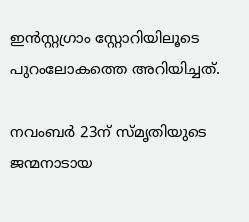ഇൻസ്റ്റഗ്രാം സ്റ്റോറിയിലൂടെ പുറംലോകത്തെ അറിയിച്ചത്.

നവംബർ 23ന് സ്മൃതിയുടെ ജന്മനാടായ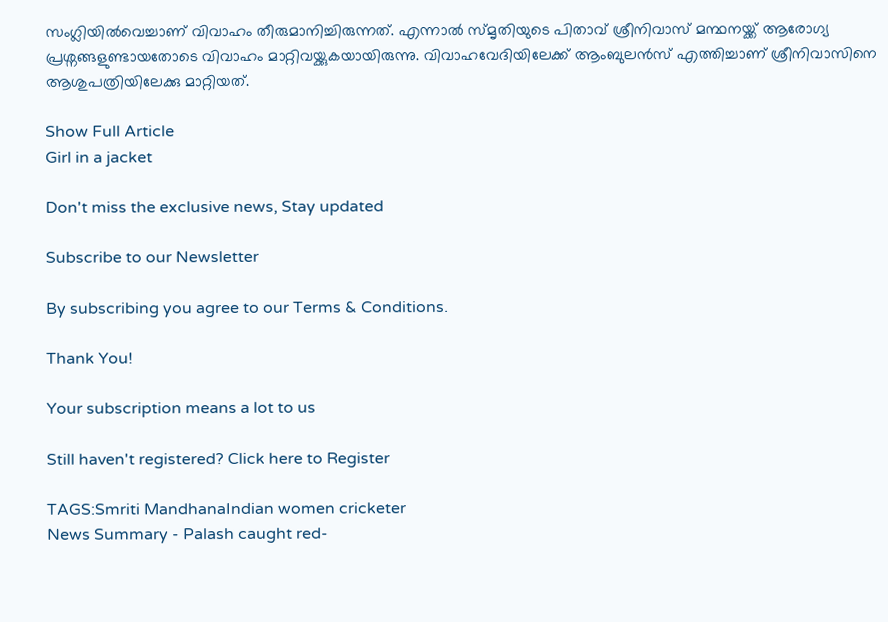സംഗ്ലിയിൽവെച്ചാണ് വിവാഹം തീരുമാനിച്ചിരുന്നത്. എന്നാൽ സ്മൃതിയുടെ പിതാവ് ശ്രീനിവാസ് മന്ഥനയ്ക്ക് ആരോഗ്യ പ്രശ്നങ്ങളുണ്ടായതോടെ വിവാഹം മാറ്റിവയ്ക്കുകയായിരുന്നു. വിവാഹവേദിയിലേക്ക് ആംബുലൻസ് എത്തിച്ചാണ് ശ്രീനിവാസിനെ ആശുപത്രിയിലേക്കു മാറ്റിയത്.

Show Full Article
Girl in a jacket

Don't miss the exclusive news, Stay updated

Subscribe to our Newsletter

By subscribing you agree to our Terms & Conditions.

Thank You!

Your subscription means a lot to us

Still haven't registered? Click here to Register

TAGS:Smriti MandhanaIndian women cricketer
News Summary - Palash caught red-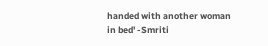handed with another woman in bed' -Smriti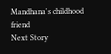Mandhana's childhood friend
Next Story